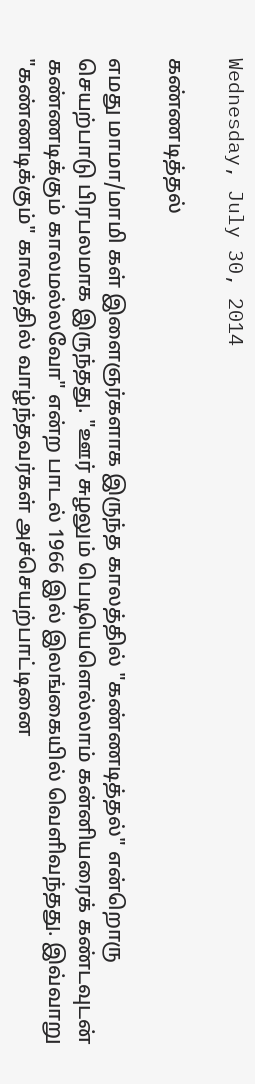Wednesday, July 30, 2014

கண்ணடித்தல்

எமது மாமா/மாமி கள் இளைஞர்களாக இருந்த காலத்தில் "கண்ணடித்தல்" என்றொரு செயற்பாடு பிரபலமாக இருந்தது. "ஊர் சுழலும் பெடியெளெல்லாம் கன்னியரைக் கண்டவுடன் கண்ணடிக்கும் காலமல்லவோ" என்ற பாடல் 1966 இல் இலங்கையில் வெளிவந்தது. இவ்வாறு "கண்ணடிக்கும்" காலத்தில் வாழ்ந்தவர்கள் அச்செயற்பாட்டினை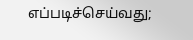எப்படிச்செய்வது;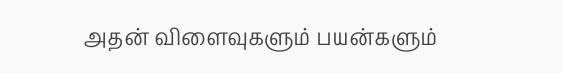அதன் விளைவுகளும் பயன்களும்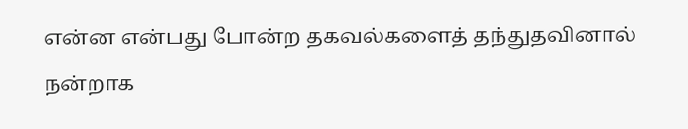என்ன என்பது போன்ற தகவல்களைத் தந்துதவினால் நன்றாக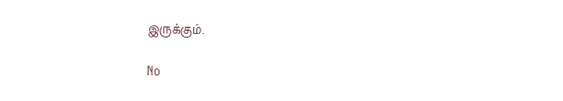இருக்கும்.

No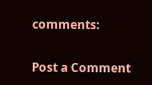comments:

Post a Comment